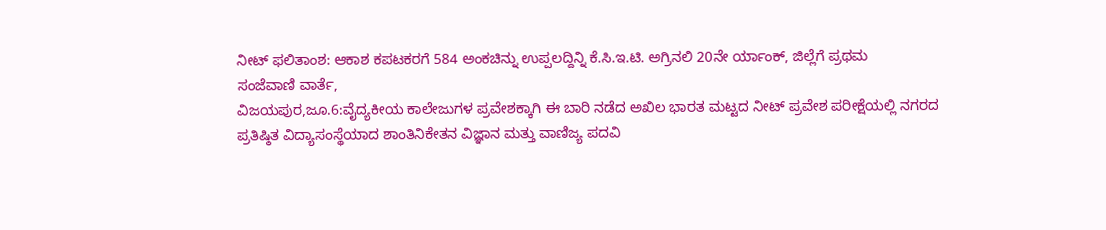ನೀಟ್ ಫಲಿತಾಂಶ: ಆಕಾಶ ಕಪಟಕರಗೆ 584 ಅಂಕಚಿನ್ನು ಉಪ್ಪಲದ್ದಿನ್ನಿ ಕೆ.ಸಿ.ಇ.ಟಿ. ಅಗ್ರಿನಲಿ 20ನೇ ರ್ಯಾಂಕ್, ಜಿಲ್ಲೆಗೆ ಪ್ರಥಮ
ಸಂಜೆವಾಣಿ ವಾರ್ತೆ,
ವಿಜಯಪುರ,ಜೂ.6:ವೈದ್ಯಕೀಯ ಕಾಲೇಜುಗಳ ಪ್ರವೇಶಕ್ಕಾಗಿ ಈ ಬಾರಿ ನಡೆದ ಅಖಿಲ ಭಾರತ ಮಟ್ಟದ ನೀಟ್ ಪ್ರವೇಶ ಪರೀಕ್ಷೆಯಲ್ಲಿ ನಗರದ ಪ್ರತಿಷ್ಠಿತ ವಿದ್ಯಾಸಂಸ್ಥೆಯಾದ ಶಾಂತಿನಿಕೇತನ ವಿಜ್ಞಾನ ಮತ್ತು ವಾಣಿಜ್ಯ ಪದವಿ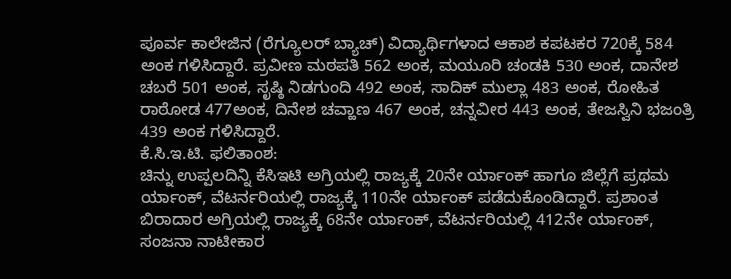ಪೂರ್ವ ಕಾಲೇಜಿನ (ರೆಗ್ಯೂಲರ್ ಬ್ಯಾಚ್) ವಿದ್ಯಾರ್ಥಿಗಳಾದ ಆಕಾಶ ಕಪಟಕರ 720ಕ್ಕೆ 584 ಅಂಕ ಗಳಿಸಿದ್ದಾರೆ. ಪ್ರವೀಣ ಮಠಪತಿ 562 ಅಂಕ, ಮಯೂರಿ ಚಂಡಕಿ 530 ಅಂಕ, ದಾನೇಶ ಚಬರೆ 501 ಅಂಕ, ಸೃಷ್ಠಿ ನಿಡಗುಂದಿ 492 ಅಂಕ, ಸಾದಿಕ್ ಮುಲ್ಲಾ 483 ಅಂಕ, ರೋಹಿತ ರಾಠೋಡ 477ಅಂಕ, ದಿನೇಶ ಚವ್ಹಾಣ 467 ಅಂಕ, ಚನ್ನವೀರ 443 ಅಂಕ, ತೇಜಸ್ವಿನಿ ಭಜಂತ್ರಿ 439 ಅಂಕ ಗಳಿಸಿದ್ದಾರೆ.
ಕೆ.ಸಿ.ಇ.ಟಿ. ಫಲಿತಾಂಶ:
ಚಿನ್ನು ಉಪ್ಪಲದಿನ್ನಿ ಕೆಸಿಇಟಿ ಅಗ್ರಿಯಲ್ಲಿ ರಾಜ್ಯಕ್ಕೆ 20ನೇ ರ್ಯಾಂಕ್ ಹಾಗೂ ಜಿಲ್ಲೆಗೆ ಪ್ರಥಮ ರ್ಯಾಂಕ್, ವೆಟರ್ನರಿಯಲ್ಲಿ ರಾಜ್ಯಕ್ಕೆ 110ನೇ ರ್ಯಾಂಕ್ ಪಡೆದುಕೊಂಡಿದ್ದಾರೆ. ಪ್ರಶಾಂತ ಬಿರಾದಾರ ಅಗ್ರಿಯಲ್ಲಿ ರಾಜ್ಯಕ್ಕೆ 68ನೇ ರ್ಯಾಂಕ್, ವೆಟರ್ನರಿಯಲ್ಲಿ 412ನೇ ರ್ಯಾಂಕ್, ಸಂಜನಾ ನಾಟೀಕಾರ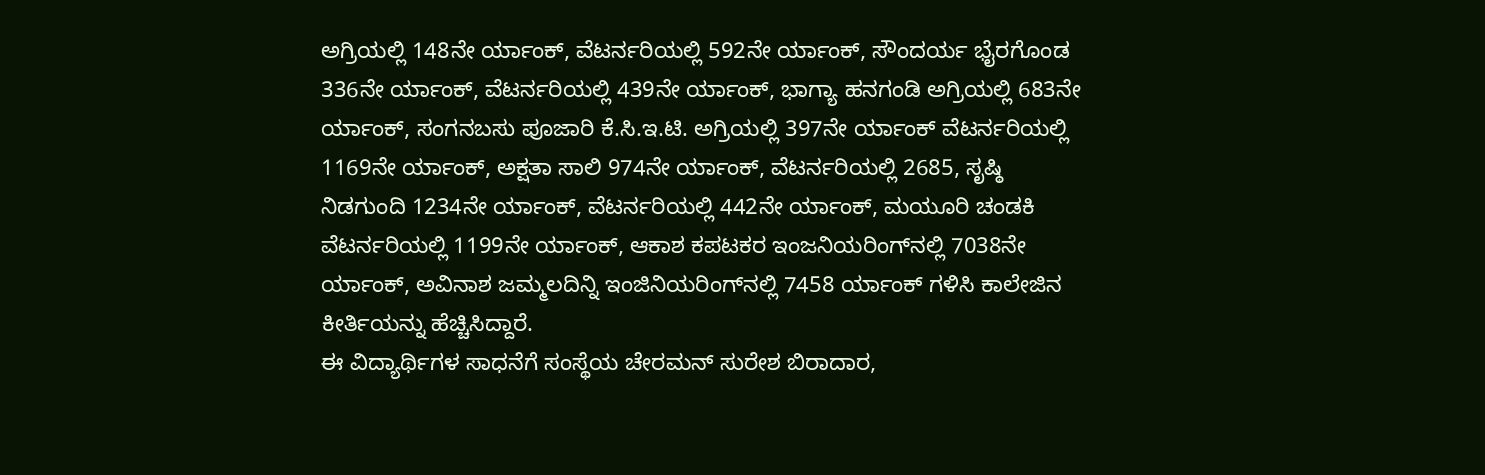ಅಗ್ರಿಯಲ್ಲಿ 148ನೇ ರ್ಯಾಂಕ್, ವೆಟರ್ನರಿಯಲ್ಲಿ 592ನೇ ರ್ಯಾಂಕ್, ಸೌಂದರ್ಯ ಭೈರಗೊಂಡ 336ನೇ ರ್ಯಾಂಕ್, ವೆಟರ್ನರಿಯಲ್ಲಿ 439ನೇ ರ್ಯಾಂಕ್, ಭಾಗ್ಯಾ ಹನಗಂಡಿ ಅಗ್ರಿಯಲ್ಲಿ 683ನೇ ರ್ಯಾಂಕ್, ಸಂಗನಬಸು ಪೂಜಾರಿ ಕೆ.ಸಿ.ಇ.ಟಿ. ಅಗ್ರಿಯಲ್ಲಿ 397ನೇ ರ್ಯಾಂಕ್ ವೆಟರ್ನರಿಯಲ್ಲಿ 1169ನೇ ರ್ಯಾಂಕ್, ಅಕ್ಷತಾ ಸಾಲಿ 974ನೇ ರ್ಯಾಂಕ್, ವೆಟರ್ನರಿಯಲ್ಲಿ 2685, ಸೃಷ್ಠಿ ನಿಡಗುಂದಿ 1234ನೇ ರ್ಯಾಂಕ್, ವೆಟರ್ನರಿಯಲ್ಲಿ 442ನೇ ರ್ಯಾಂಕ್, ಮಯೂರಿ ಚಂಡಕಿ ವೆಟರ್ನರಿಯಲ್ಲಿ 1199ನೇ ರ್ಯಾಂಕ್, ಆಕಾಶ ಕಪಟಕರ ಇಂಜನಿಯರಿಂಗ್‍ನಲ್ಲಿ 7038ನೇ ರ್ಯಾಂಕ್, ಅವಿನಾಶ ಜಮ್ಮಲದಿನ್ನಿ ಇಂಜಿನಿಯರಿಂಗ್‍ನಲ್ಲಿ 7458 ರ್ಯಾಂಕ್ ಗಳಿಸಿ ಕಾಲೇಜಿನ ಕೀರ್ತಿಯನ್ನು ಹೆಚ್ಚಿಸಿದ್ದಾರೆ.
ಈ ವಿದ್ಯಾರ್ಥಿಗಳ ಸಾಧನೆಗೆ ಸಂಸ್ಥೆಯ ಚೇರಮನ್ ಸುರೇಶ ಬಿರಾದಾರ,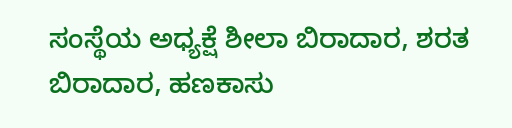ಸಂಸ್ಥೆಯ ಅಧ್ಯಕ್ಷೆ ಶೀಲಾ ಬಿರಾದಾರ, ಶರತ ಬಿರಾದಾರ, ಹಣಕಾಸು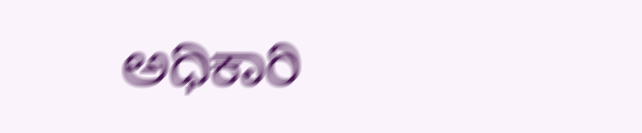ಅಧಿಕಾರಿ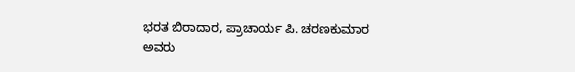ಭರತ ಬಿರಾದಾರ, ಪ್ರಾಚಾರ್ಯ ಪಿ. ಚರಣಕುಮಾರ ಅವರು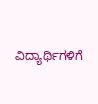ವಿದ್ಯಾರ್ಥಿಗಳಿಗೆ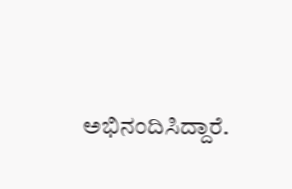ಅಭಿನಂದಿಸಿದ್ದಾರೆ.